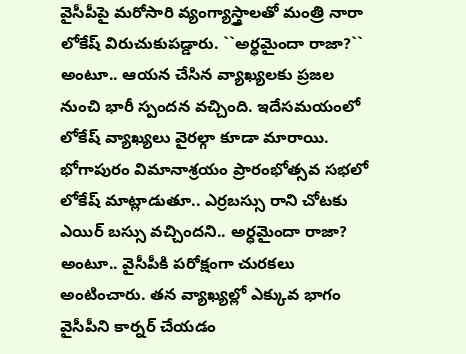వైసీపీపై మరోసారి వ్యంగ్యాస్త్రాలతో మంత్రి నారా లోకేష్ విరుచుకుపడ్డారు. ``అర్ధమైందా రాజా?`` అంటూ.. ఆయన చేసిన వ్యాఖ్యలకు ప్రజల నుంచి భారీ స్పందన వచ్చింది. ఇదేసమయంలో లోకేష్ వ్యాఖ్యలు వైరల్గా కూడా మారాయి. భోగాపురం విమానాశ్రయం ప్రారంభోత్సవ సభలో లోకేష్ మాట్లాడుతూ.. ఎర్రబస్సు రాని చోటకు ఎయిర్ బస్సు వచ్చిందని.. అర్ధమైందా రాజా? అంటూ.. వైసీపీకి పరోక్షంగా చురకలు అంటించారు. తన వ్యాఖ్యల్లో ఎక్కువ భాగం వైసీపీని కార్నర్ చేయడం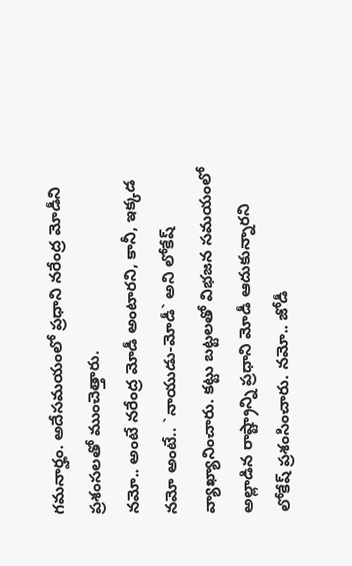గమనార్హం. అదేసమయంలో ప్రధాని నరేంద్ర మోడీని ప్రశంసలతో ముంచెత్తారు.
నమో.. అంటే నరేంద్ర మోడీ అంటారని, కానీ, ఇక్కడ నమో అంటే.. `నాయుడు-మోడీ` అని లోకేష్ వ్యాఖ్యానించారు. కట్టు బట్టలతో విభజన సమయంలో అల్లాడిన రాష్ట్రాన్ని ప్రధాని మోడీ ఆదుకున్నారని లోకేష్ ప్రశంసించారు. నమో.. జోడీ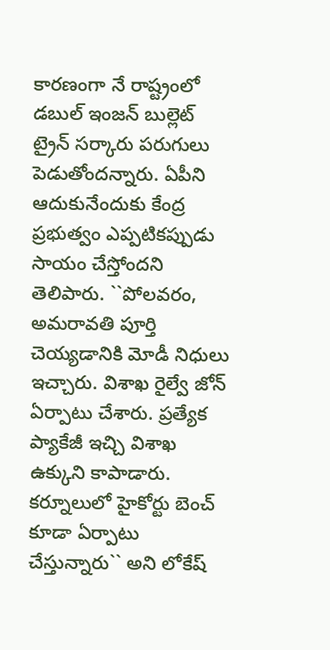కారణంగా నే రాష్ట్రంలో డబుల్ ఇంజన్ బుల్లెట్ ట్రైన్ సర్కారు పరుగులు పెడుతోందన్నారు. ఏపీని ఆదుకునేందుకు కేంద్ర ప్రభుత్వం ఎప్పటికప్పుడు సాయం చేస్తోందని తెలిపారు. ``పోలవరం, అమరావతి పూర్తి చెయ్యడానికి మోడీ నిధులు ఇచ్చారు. విశాఖ రైల్వే జోన్ ఏర్పాటు చేశారు. ప్రత్యేక ప్యాకేజీ ఇచ్చి విశాఖ ఉక్కుని కాపాడారు. కర్నూలులో హైకోర్టు బెంచ్ కూడా ఏర్పాటు చేస్తున్నారు`` అని లోకేష్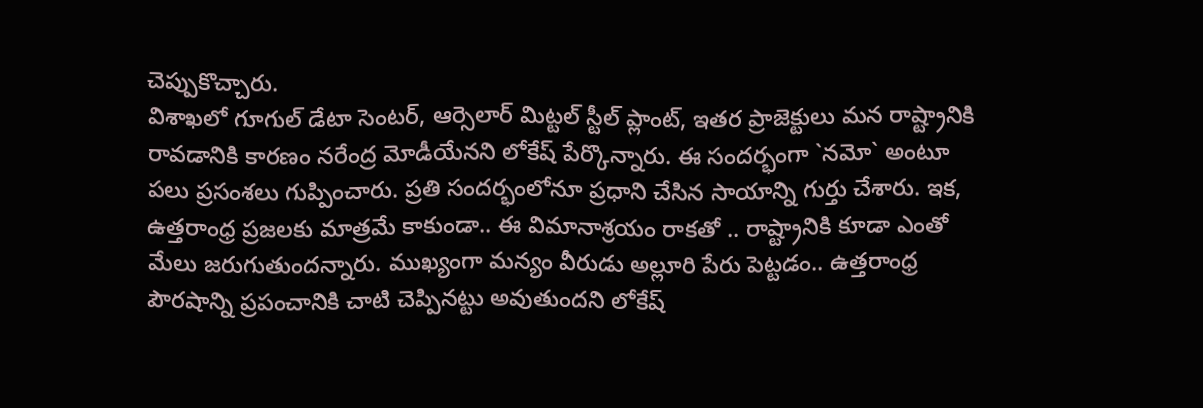చెప్పుకొచ్చారు.
విశాఖలో గూగుల్ డేటా సెంటర్, ఆర్సెలార్ మిట్టల్ స్టీల్ ప్లాంట్, ఇతర ప్రాజెక్టులు మన రాష్ట్రానికి రావడానికి కారణం నరేంద్ర మోడీయేనని లోకేష్ పేర్కొన్నారు. ఈ సందర్భంగా `నమో` అంటూ పలు ప్రసంశలు గుప్పించారు. ప్రతి సందర్భంలోనూ ప్రధాని చేసిన సాయాన్ని గుర్తు చేశారు. ఇక, ఉత్తరాంధ్ర ప్రజలకు మాత్రమే కాకుండా.. ఈ విమానాశ్రయం రాకతో .. రాష్ట్రానికి కూడా ఎంతో మేలు జరుగుతుందన్నారు. ముఖ్యంగా మన్యం వీరుడు అల్లూరి పేరు పెట్టడం.. ఉత్తరాంధ్ర పౌరషాన్ని ప్రపంచానికి చాటి చెప్పినట్టు అవుతుందని లోకేష్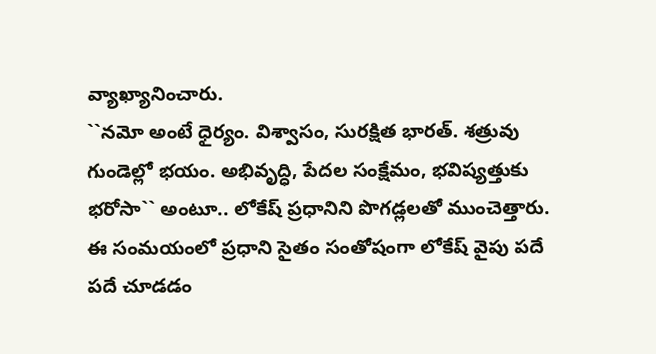వ్యాఖ్యానించారు.
``నమో అంటే ధైర్యం. విశ్వాసం, సురక్షిత భారత్. శత్రువు గుండెల్లో భయం. అభివృద్ధి, పేదల సంక్షేమం, భవిష్యత్తుకు భరోసా`` అంటూ.. లోకేష్ ప్రధానిని పొగడ్లలతో ముంచెత్తారు. ఈ సంమయంలో ప్రధాని సైతం సంతోషంగా లోకేష్ వైపు పదే పదే చూడడం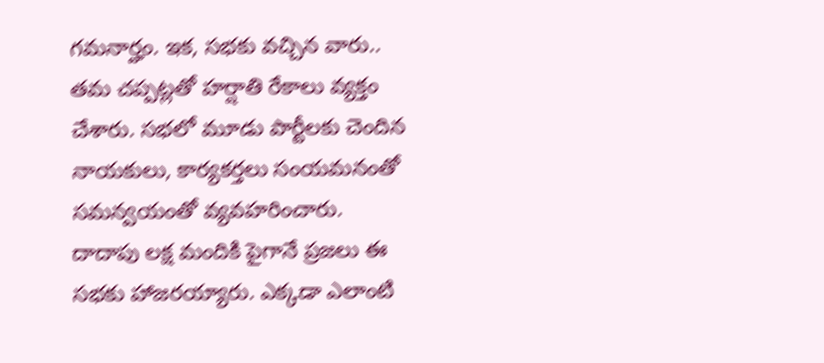గమనార్హం. ఇక, సభకు వచ్చిన వారు.. తమ చప్పట్లతో హర్షాతి రేకాలు వ్యక్తం చేశారు. సభలో మూడు పార్టీలకు చెందిన నాయకులు, కార్యకర్తలు సంయమనంతో సమన్వయంతో వ్యవహరించారు. దాదాపు లక్ష మందికి పైగానే ప్రజలు ఈ సభకు హాజరయ్యారు. ఎక్కడా ఎలాంటి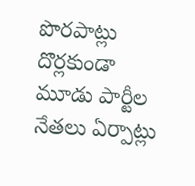పొరపాట్లు దొర్లకుండా మూడు పార్టీల నేతలు ఏర్పాట్లు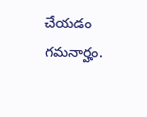చేయడం గమనార్హం.